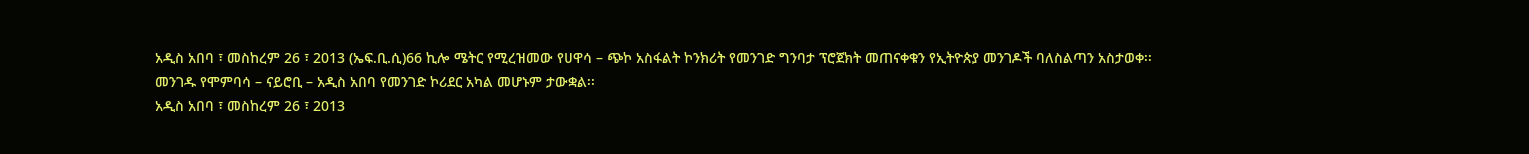አዲስ አበባ ፣ መስከረም 26 ፣ 2013 (ኤፍ.ቢ.ሲ)66 ኪሎ ሜትር የሚረዝመው የሀዋሳ – ጭኮ አስፋልት ኮንክሪት የመንገድ ግንባታ ፕሮጀክት መጠናቀቁን የኢትዮጵያ መንገዶች ባለስልጣን አስታወቀ፡፡
መንገዱ የሞምባሳ – ናይሮቢ – አዲስ አበባ የመንገድ ኮሪደር አካል መሆኑም ታውቋል፡፡
አዲስ አበባ ፣ መስከረም 26 ፣ 2013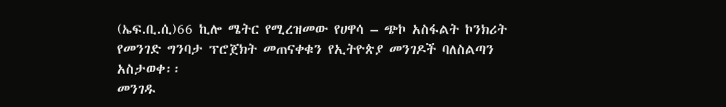(ኤፍ.ቢ.ሲ)66 ኪሎ ሜትር የሚረዝመው የሀዋሳ – ጭኮ አስፋልት ኮንክሪት የመንገድ ግንባታ ፕሮጀክት መጠናቀቁን የኢትዮጵያ መንገዶች ባለስልጣን አስታወቀ፡፡
መንገዱ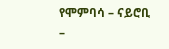የሞምባሳ – ናይሮቢ –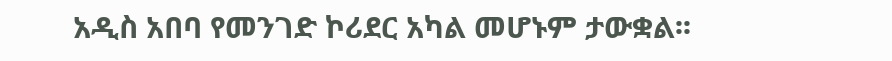አዲስ አበባ የመንገድ ኮሪደር አካል መሆኑም ታውቋል፡፡